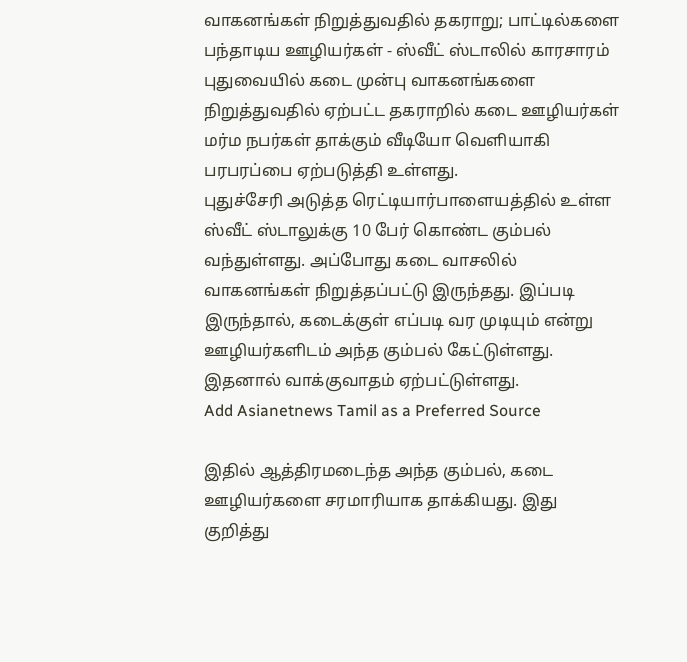வாகனங்கள் நிறுத்துவதில் தகராறு; பாட்டில்களை பந்தாடிய ஊழியர்கள் - ஸ்வீட் ஸ்டாலில் காரசாரம்
புதுவையில் கடை முன்பு வாகனங்களை நிறுத்துவதில் ஏற்பட்ட தகராறில் கடை ஊழியர்கள் மர்ம நபர்கள் தாக்கும் வீடியோ வெளியாகி பரபரப்பை ஏற்படுத்தி உள்ளது.
புதுச்சேரி அடுத்த ரெட்டியார்பாளையத்தில் உள்ள ஸ்வீட் ஸ்டாலுக்கு 10 பேர் கொண்ட கும்பல் வந்துள்ளது. அப்போது கடை வாசலில் வாகனங்கள் நிறுத்தப்பட்டு இருந்தது. இப்படி இருந்தால், கடைக்குள் எப்படி வர முடியும் என்று ஊழியர்களிடம் அந்த கும்பல் கேட்டுள்ளது. இதனால் வாக்குவாதம் ஏற்பட்டுள்ளது.
Add Asianetnews Tamil as a Preferred Source

இதில் ஆத்திரமடைந்த அந்த கும்பல், கடை ஊழியர்களை சரமாரியாக தாக்கியது. இது குறித்து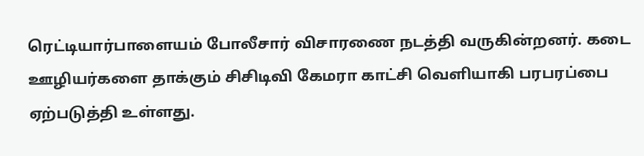ரெட்டியார்பாளையம் போலீசார் விசாரணை நடத்தி வருகின்றனர். கடை ஊழியர்களை தாக்கும் சிசிடிவி கேமரா காட்சி வெளியாகி பரபரப்பை ஏற்படுத்தி உள்ளது.